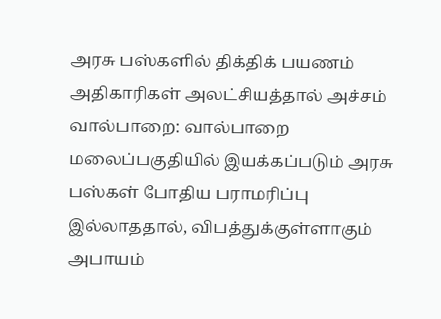அரசு பஸ்களில் திக்திக் பயணம் அதிகாரிகள் அலட்சியத்தால் அச்சம்
வால்பாறை: வால்பாறை மலைப்பகுதியில் இயக்கப்படும் அரசு பஸ்கள் போதிய பராமரிப்பு இல்லாததால், விபத்துக்குள்ளாகும் அபாயம்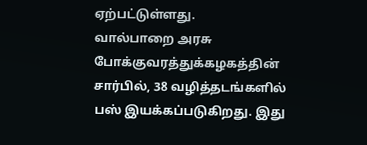ஏற்பட்டுள்ளது.
வால்பாறை அரசு போக்குவரத்துக்கழகத்தின் சார்பில், 38 வழித்தடங்களில் பஸ் இயக்கப்படுகிறது. இது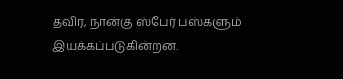தவிர, நான்கு ஸ்பேர் பஸ்களும் இயக்கப்படுகின்றன.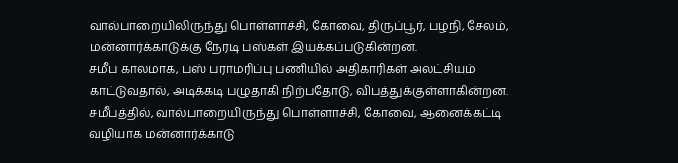வால்பாறையிலிருந்து பொள்ளாச்சி, கோவை, திருப்பூர், பழநி, சேலம், மன்னார்க்காடுக்கு நேரடி பஸ்கள் இயக்கப்படுகின்றன.
சமீப காலமாக, பஸ் பராமரிப்பு பணியில் அதிகாரிகள் அலட்சியம் காட்டுவதால், அடிக்கடி பழுதாகி நிற்பதோடு, விபத்துக்குள்ளாகின்றன. சமீபத்தில், வால்பாறையிருந்து பொள்ளாச்சி, கோவை, ஆனைக்கட்டி வழியாக மன்னார்க்காடு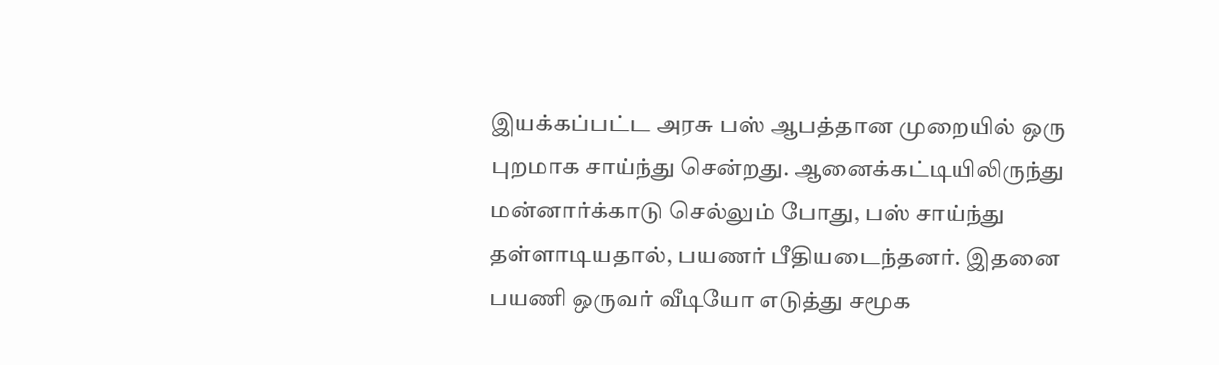இயக்கப்பட்ட அரசு பஸ் ஆபத்தான முறையில் ஒரு புறமாக சாய்ந்து சென்றது. ஆனைக்கட்டியிலிருந்து மன்னார்க்காடு செல்லும் போது, பஸ் சாய்ந்து தள்ளாடியதால், பயணர் பீதியடைந்தனர். இதனை பயணி ஒருவர் வீடியோ எடுத்து சமூக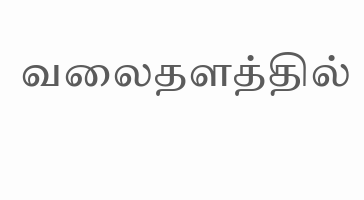வலைதளத்தில்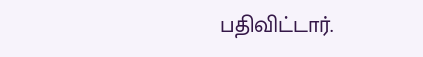பதிவிட்டார்.